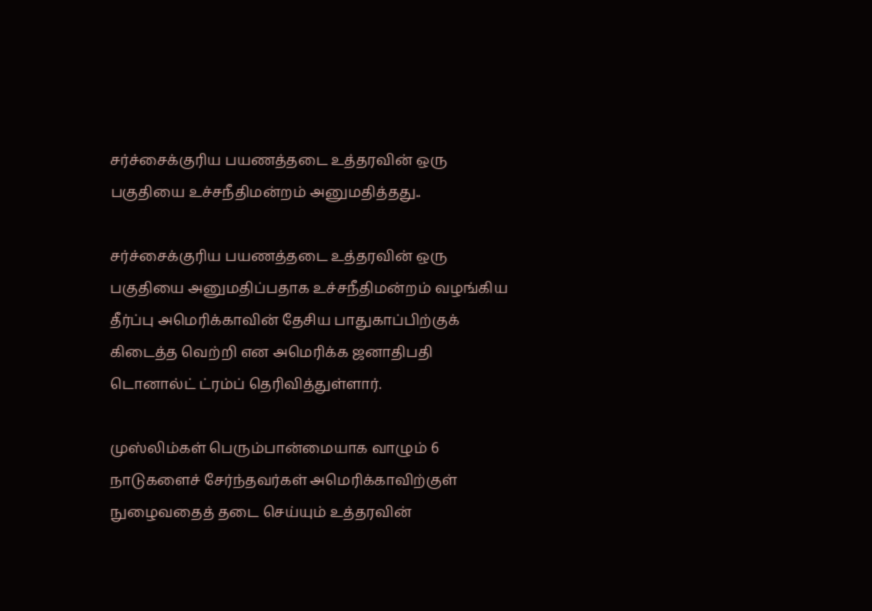சர்ச்சைக்குரிய பயணத்தடை உத்தரவின் ஒரு பகுதியை உச்சநீதிமன்றம் அனுமதித்தது..

சர்ச்சைக்குரிய பயணத்தடை உத்தரவின் ஒரு பகுதியை அனுமதிப்பதாக உச்சநீதிமன்றம் வழங்கிய தீர்ப்பு அமெரிக்காவின் தேசிய பாதுகாப்பிற்குக் கிடைத்த வெற்றி என அமெரிக்க ஜனாதிபதி டொனால்ட் ட்ரம்ப் தெரிவித்துள்ளார்.

முஸ்லிம்கள் பெரும்பான்மையாக வாழும் 6 நாடுகளைச் சேர்ந்தவர்கள் அமெரிக்காவிற்குள் நுழைவதைத் தடை செய்யும் உத்தரவின்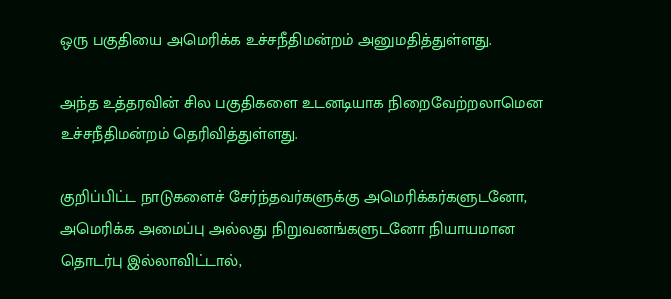ஒரு பகுதியை அமெரிக்க உச்சநீதிமன்றம் அனுமதித்துள்ளது.

அந்த உத்தரவின் சில பகுதிகளை உடனடியாக நிறைவேற்றலாமென உச்சநீதிமன்றம் தெரிவித்துள்ளது.

குறிப்பிட்ட நாடுகளைச் சேர்ந்தவர்களுக்கு அமெரிக்கர்களுடனோ, அமெரிக்க அமைப்பு அல்லது நிறுவனங்களுடனோ நியாயமான தொடர்பு இல்லாவிட்டால்,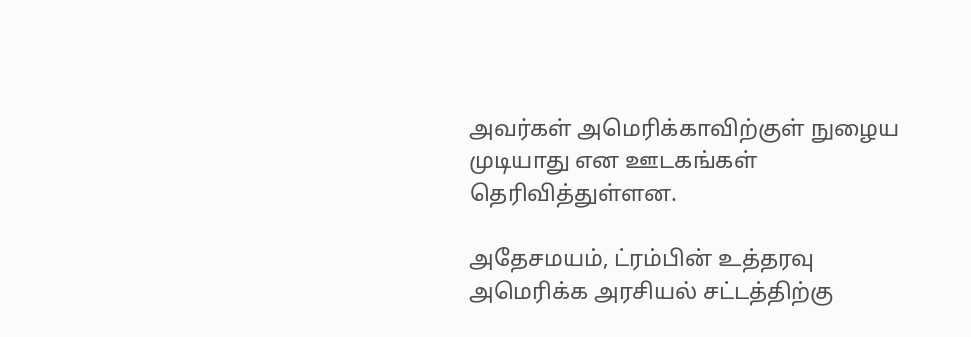அவர்கள் அமெரிக்காவிற்குள் நுழைய முடியாது என ஊடகங்கள் தெரிவித்துள்ளன.

அதேசமயம், ட்ரம்பின் உத்தரவு அமெரிக்க அரசியல் சட்டத்திற்கு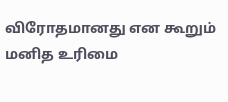விரோதமானது என கூறும் மனித உரிமை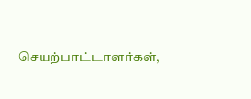செயற்பாட்டாளர்கள்,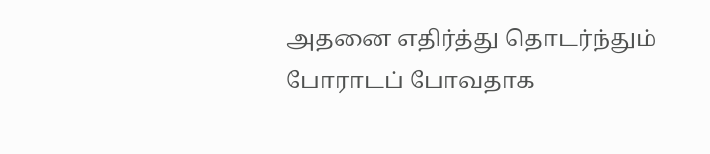அதனை எதிர்த்து தொடர்ந்தும் போராடப் போவதாக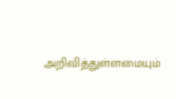அறிவித்துள்ளமையும்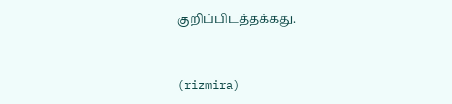குறிப்பிடத்தக்கது.


(rizmira)